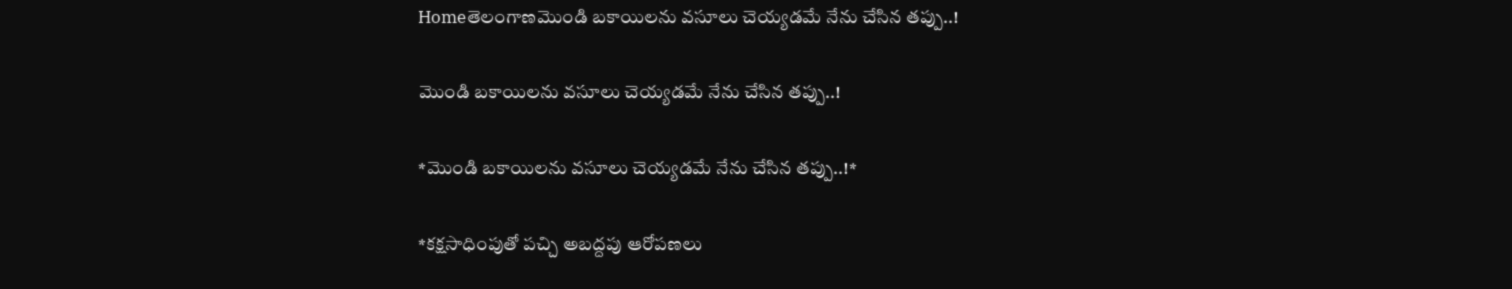Homeతెలంగాణమొండి బకాయిలను వసూలు చెయ్యడమే నేను చేసిన తప్పు..!

మొండి బకాయిలను వసూలు చెయ్యడమే నేను చేసిన తప్పు..!

*మొండి బకాయిలను వసూలు చెయ్యడమే నేను చేసిన తప్పు..!*

*కక్షసాధింపుతో పచ్చి అబద్దపు ఆరోపణలు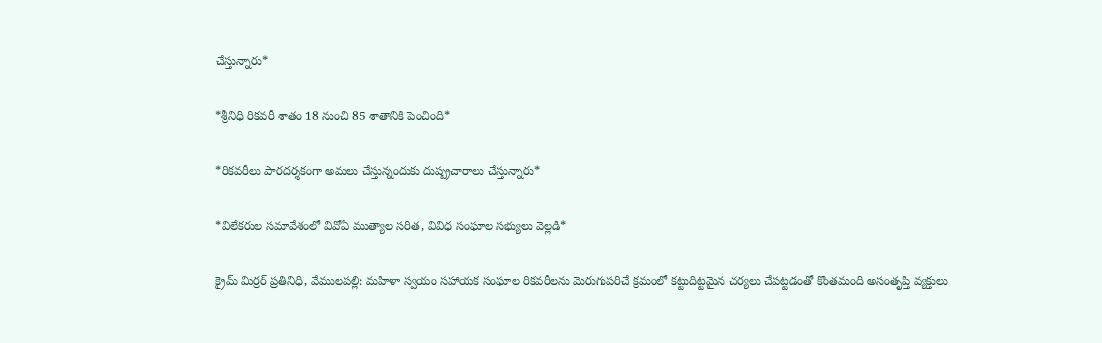చేస్తున్నారు*

*శ్రీనిధి రికవరీ శాతం 18 నుంచి 85 శాతానికి పెంచింది*

*రికవరీలు పారదర్శకంగా అమలు చేస్తున్నందుకు దుష్ప్రచారాలు చేస్తున్నారు*

*విలేకరుల సమావేశంలో వివోఏ ముత్యాల సరిత, వివిధ సంఘాల సభ్యులు వెల్లడి*

క్రైమ్ మిర్రర్ ప్రతినిధి, వేములపల్లి: మహిళా స్వయం సహాయక సంఘాల రికవరీలను మెరుగుపరిచే క్రమంలో కట్టుదిట్టమైన చర్యలు చేపట్టడంతో కొంతమంది అసంతృప్తి వ్యక్తులు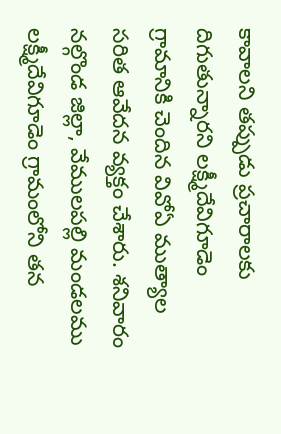కావాలని తప్పుడు ప్రచారాలకు దిగుతున్నారని లక్ష్మీదేవిగూడెం గ్రామానికి చెందిన వివోఏ ముత్యాల సరిత ఆవేదన వ్యక్తం చేశారు. శనివారం నల్గొండ జిల్లా, వేములపల్లి మండలము లక్ష్మీదేవిగూడెం గ్రామంలోని తన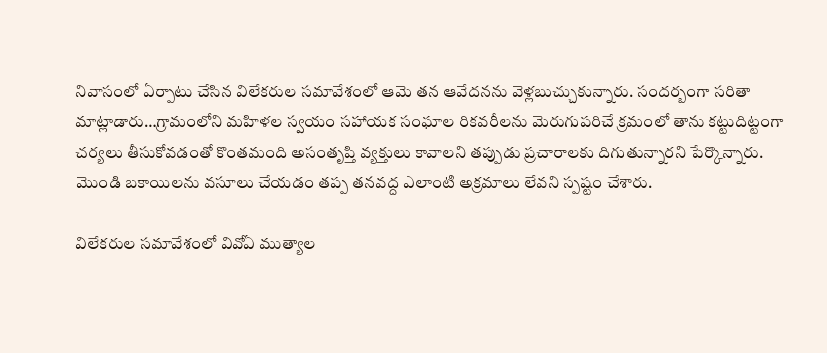నివాసంలో ఏర్పాటు చేసిన విలేకరుల సమావేశంలో ఆమె తన ఆవేదనను వెళ్లబుచ్చుకున్నారు. సందర్బంగా సరితా మాట్లాడారు…గ్రామంలోని మహిళల స్వయం సహాయక సంఘాల రికవరీలను మెరుగుపరిచే క్రమంలో తాను కట్టుదిట్టంగా చర్యలు తీసుకోవడంతో కొంతమంది అసంతృప్తి వ్యక్తులు కావాలని తప్పుడు ప్రచారాలకు దిగుతున్నారని పేర్కొన్నారు. మొండి బకాయిలను వసూలు చేయడం తప్ప తనవద్ద ఎలాంటి అక్రమాలు లేవని స్పష్టం చేశారు.

విలేకరుల సమావేశంలో వివోఏ ముత్యాల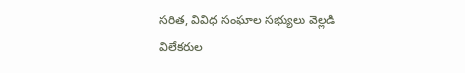సరిత, వివిధ సంఘాల సభ్యులు వెల్లడి
విలేకరుల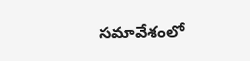సమావేశంలో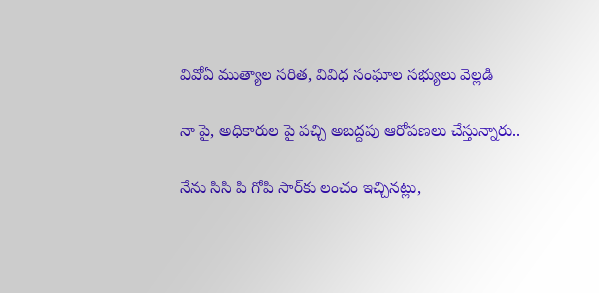వివోఏ ముత్యాల సరిత, వివిధ సంఘాల సభ్యులు వెల్లడి

నా పై, అధికారుల పై పచ్చి అబద్దపు ఆరోపణలు చేస్తున్నారు..

నేను సిసి పి గోపి సార్‌కు లంచం ఇచ్చినట్లు,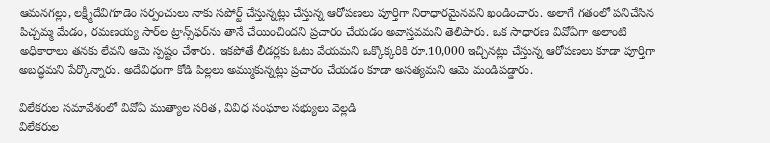ఆమనగల్లు, లక్ష్మీదేవిగూడెం సర్పంచులు నాకు సపోర్ట్ చేస్తున్నట్లు చేస్తున్న ఆరోపణలు పూర్తిగా నిరాధారమైనవని ఖండించారు. అలాగే గతంలో పనిచేసిన పిచ్చమ్మ మేడం, రమణయ్య సార్‌ల ట్రాన్స్‌ఫర్‌ను తానే చేయించిందని ప్రచారం చేయడం అవాస్తవమని తెలిపారు. ఒక సాధారణ వివోఏగా అలాంటి అధికారాలు తనకు లేవని ఆమె స్పష్టం చేశారు. ఇకపోతే లీడర్లకు ఓటు వేయమని ఒక్కొక్కరికి రూ.10,000 ఇచ్చినట్లు చేస్తున్న ఆరోపణలు కూడా పూర్తిగా అబద్ధమని పేర్కొన్నారు. అదేవిధంగా కోడి పిల్లలు అమ్ముకున్నట్లు ప్రచారం చేయడం కూడా అసత్యమని ఆమె మండిపడ్డారు.

విలేకరుల సమావేశంలో వివోఏ ముత్యాల సరిత, వివిధ సంఘాల సభ్యులు వెల్లడి
విలేకరుల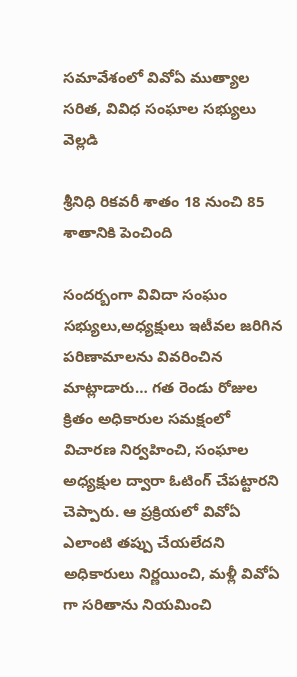సమావేశంలో వివోఏ ముత్యాల సరిత, వివిధ సంఘాల సభ్యులు వెల్లడి

శ్రీనిధి రికవరీ శాతం 18 నుంచి 85 శాతానికి పెంచింది

సందర్బంగా వివిదా సంఘం సభ్యులు,అధ్యక్షులు ఇటీవల జరిగిన పరిణామాలను వివరించిన మాట్లాడారు… గత రెండు రోజుల క్రితం అధికారుల సమక్షంలో విచారణ నిర్వహించి, సంఘాల అధ్యక్షుల ద్వారా ఓటింగ్ చేపట్టారని చెప్పారు. ఆ ప్రక్రియలో వివోఏ ఎలాంటి తప్పు చేయలేదని అధికారులు నిర్ణయించి, మళ్లీ వివోఏ గా సరితాను నియమించి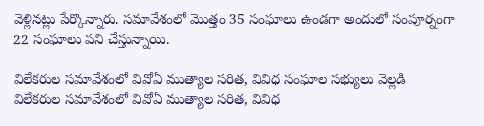వెళ్లినట్లు పేర్కొన్నారు. సమావేశంలో మొత్తం 35 సంఘాలు ఉండగా అందులో సంపూర్నంగా 22 సంఘాలు పని చేస్తున్నాయి.

విలేకరుల సమావేశంలో వివోఏ ముత్యాల సరిత, వివిధ సంఘాల సభ్యులు వెల్లడి
విలేకరుల సమావేశంలో వివోఏ ముత్యాల సరిత, వివిధ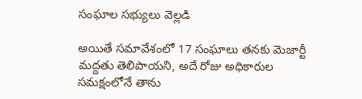సంఘాల సభ్యులు వెల్లడి

అయితే సమావేశంలో 17 సంఘాలు తనకు మెజార్టీ మద్దతు తెలిపాయని, అదే రోజు అధికారుల సమక్షంలోనే తాను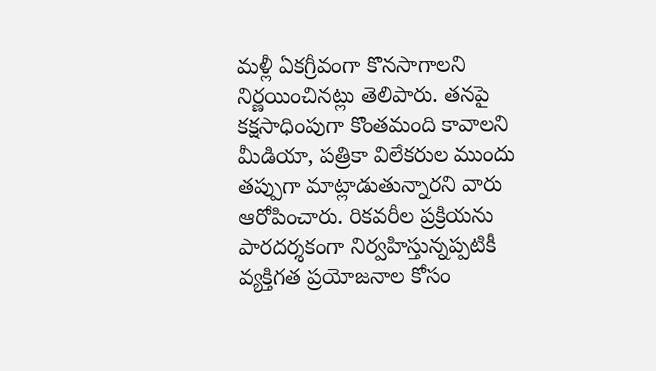మళ్లీ ఏకగ్రీవంగా కొనసాగాలని నిర్ణయించినట్లు తెలిపారు. తనపై కక్షసాధింపుగా కొంతమంది కావాలని మీడియా, పత్రికా విలేకరుల ముందు తప్పుగా మాట్లాడుతున్నారని వారు ఆరోపించారు. రికవరీల ప్రక్రియను పారదర్శకంగా నిర్వహిస్తున్నప్పటికీ వ్యక్తిగత ప్రయోజనాల కోసం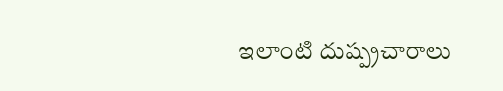ఇలాంటి దుష్ప్రచారాలు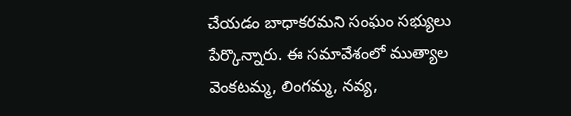చేయడం బాధాకరమని సంఘం సభ్యులు పేర్కొన్నారు. ఈ సమావేశంలో ముత్యాల వెంకటమ్మ, లింగమ్మ, నవ్య,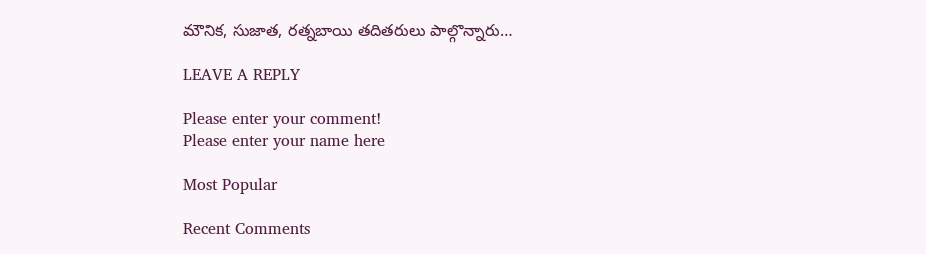మౌనిక, సుజాత, రత్నబాయి తదితరులు పాల్గొన్నారు…

LEAVE A REPLY

Please enter your comment!
Please enter your name here

Most Popular

Recent Comments